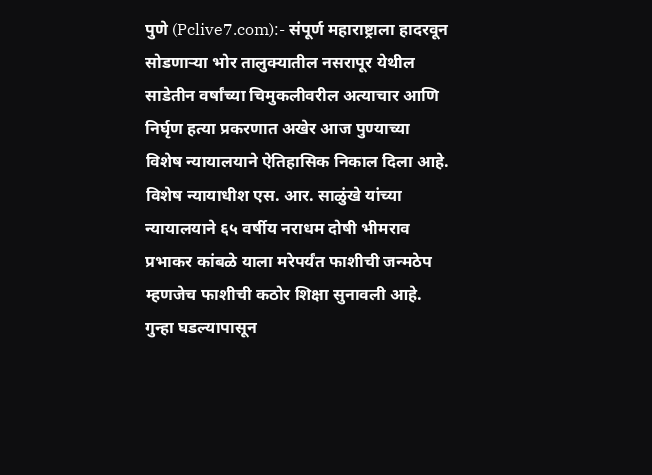पुणे (Pclive7.com):- संपूर्ण महाराष्ट्राला हादरवून सोडणाऱ्या भोर तालुक्यातील नसरापूर येथील साडेतीन वर्षांच्या चिमुकलीवरील अत्याचार आणि निर्घृण हत्या प्रकरणात अखेर आज पुण्याच्या विशेष न्यायालयाने ऐतिहासिक निकाल दिला आहे. विशेष न्यायाधीश एस. आर. साळुंखे यांच्या न्यायालयाने ६५ वर्षीय नराधम दोषी भीमराव प्रभाकर कांबळे याला मरेपर्यंत फाशीची जन्मठेप म्हणजेच फाशीची कठोर शिक्षा सुनावली आहे. गुन्हा घडल्यापासून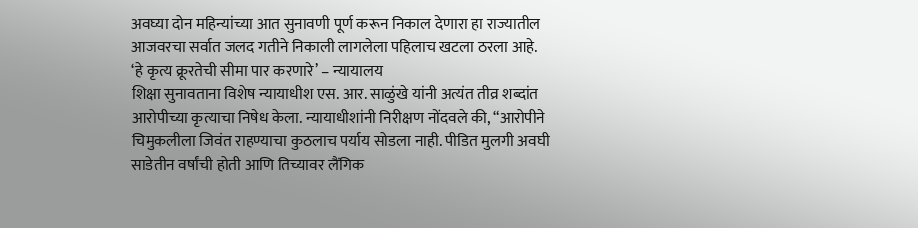अवघ्या दोन महिन्यांच्या आत सुनावणी पूर्ण करून निकाल देणारा हा राज्यातील आजवरचा सर्वात जलद गतीने निकाली लागलेला पहिलाच खटला ठरला आहे.
‘हे कृत्य क्रूरतेची सीमा पार करणारे’ – न्यायालय
शिक्षा सुनावताना विशेष न्यायाधीश एस. आर. साळुंखे यांनी अत्यंत तीव्र शब्दांत आरोपीच्या कृत्याचा निषेध केला. न्यायाधीशांनी निरीक्षण नोंदवले की, “आरोपीने चिमुकलीला जिवंत राहण्याचा कुठलाच पर्याय सोडला नाही. पीडित मुलगी अवघी साडेतीन वर्षांची होती आणि तिच्यावर लैंगिक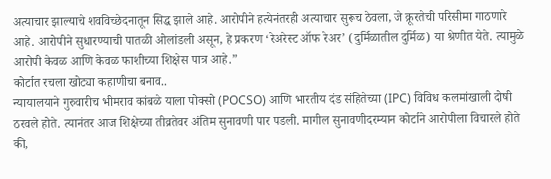अत्याचार झाल्याचे शवविच्छेदनातून सिद्ध झाले आहे. आरोपीने हत्येनंतरही अत्याचार सुरूच ठेवला, जे क्रूरतेची परिसीमा गाठणारे आहे. आरोपीने सुधारण्याची पातळी ओलांडली असून, हे प्रकरण ‘रेअरेस्ट ऑफ रेअर’ (दुर्मिळातील दुर्मिळ) या श्रेणीत येते. त्यामुळे आरोपी केवळ आणि केवळ फाशीच्या शिक्षेस पात्र आहे.”
कोर्टात रचला खोट्या कहाणीचा बनाव..
न्यायालयाने गुरुवारीच भीमराव कांबळे याला पोक्सो (POCSO) आणि भारतीय दंड संहितेच्या (IPC) विविध कलमांखाली दोषी ठरवले होते. त्यानंतर आज शिक्षेच्या तीव्रतेवर अंतिम सुनावणी पार पडली. मागील सुनावणीदरम्यान कोर्टाने आरोपीला विचारले होते की,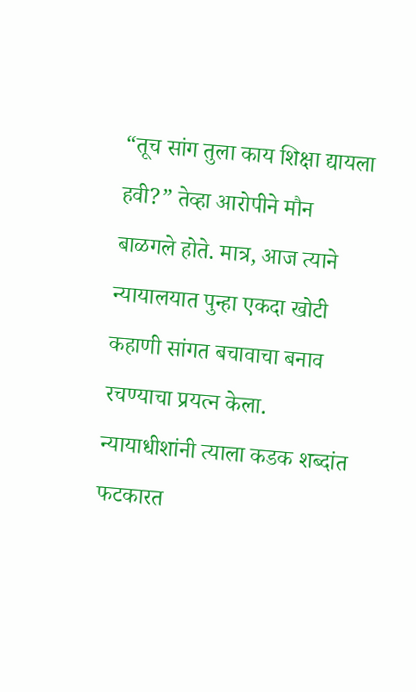“तूच सांग तुला काय शिक्षा द्यायला हवी?” तेव्हा आरोपीने मौन बाळगले होते. मात्र, आज त्याने न्यायालयात पुन्हा एकदा खोटी कहाणी सांगत बचावाचा बनाव रचण्याचा प्रयत्न केला. न्यायाधीशांनी त्याला कडक शब्दांत फटकारत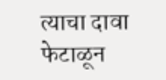त्याचा दावा फेटाळून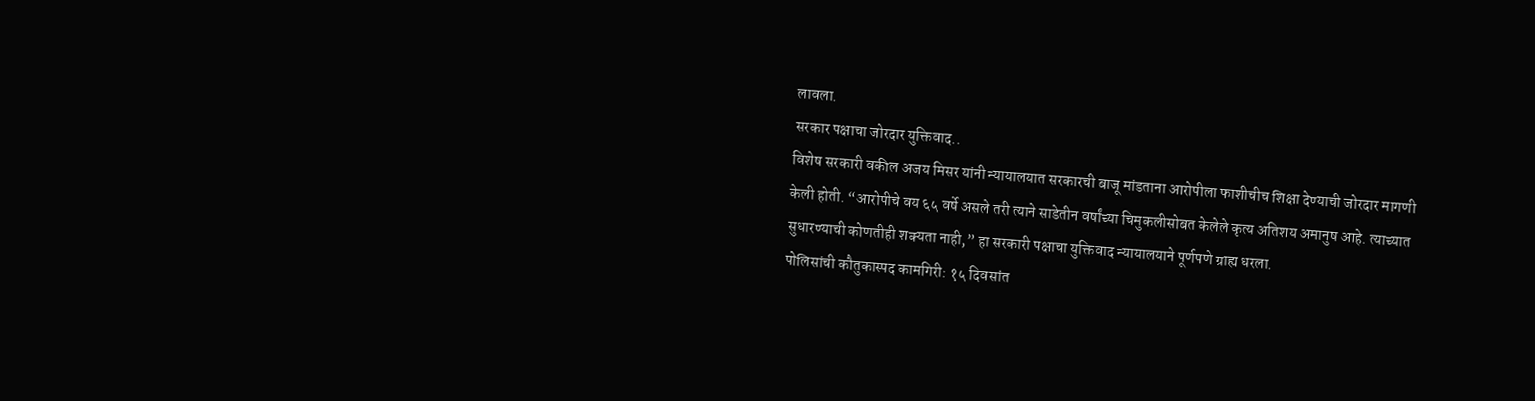लावला.
सरकार पक्षाचा जोरदार युक्तिवाद..
विशेष सरकारी वकील अजय मिसर यांनी न्यायालयात सरकारची बाजू मांडताना आरोपीला फाशीचीच शिक्षा देण्याची जोरदार मागणी केली होती. “आरोपीचे वय ६५ वर्षे असले तरी त्याने साडेतीन वर्षांच्या चिमुकलीसोबत केलेले कृत्य अतिशय अमानुष आहे. त्याच्यात सुधारण्याची कोणतीही शक्यता नाही,” हा सरकारी पक्षाचा युक्तिवाद न्यायालयाने पूर्णपणे ग्राह्य धरला.
पोलिसांची कौतुकास्पद कामगिरी: १५ दिवसांत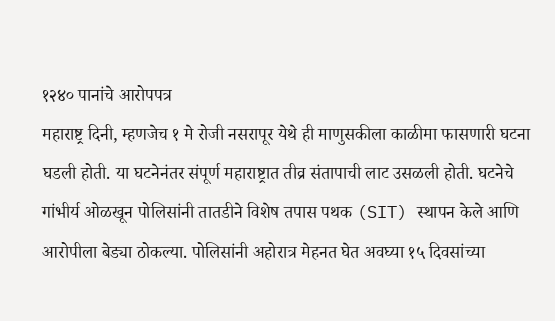१२४० पानांचे आरोपपत्र
महाराष्ट्र दिनी, म्हणजेच १ मे रोजी नसरापूर येथे ही माणुसकीला काळीमा फासणारी घटना घडली होती. या घटनेनंतर संपूर्ण महाराष्ट्रात तीव्र संतापाची लाट उसळली होती. घटनेचे गांभीर्य ओळखून पोलिसांनी तातडीने विशेष तपास पथक (SIT) स्थापन केले आणि आरोपीला बेड्या ठोकल्या. पोलिसांनी अहोरात्र मेहनत घेत अवघ्या १५ दिवसांच्या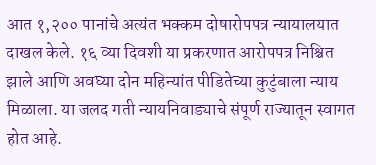आत १,२०० पानांचे अत्यंत भक्कम दोषारोपपत्र न्यायालयात दाखल केले. १६ व्या दिवशी या प्रकरणात आरोपपत्र निश्चित झाले आणि अवघ्या दोन महिन्यांत पीडितेच्या कुटुंबाला न्याय मिळाला. या जलद गती न्यायनिवाड्याचे संपूर्ण राज्यातून स्वागत होत आहे.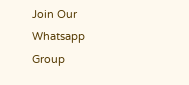Join Our Whatsapp Group